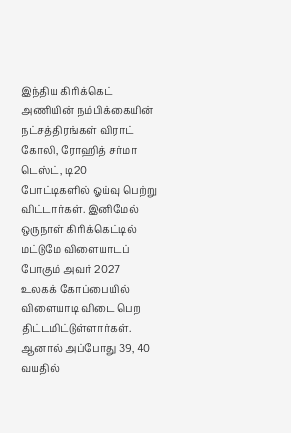இந்திய கிரிக்கெட் அணியின் நம்பிக்கையின் நட்சத்திரங்கள் விராட் கோலி, ரோஹித் சர்மா டெஸ்ட், டி20 போட்டிகளில் ஓய்வு பெற்று விட்டார்கள். இனிமேல் ஒருநாள் கிரிக்கெட்டில் மட்டுமே விளையாடப் போகும் அவர் 2027 உலகக் கோப்பையில் விளையாடி விடை பெற திட்டமிட்டுள்ளார்கள். ஆனால் அப்போது 39, 40 வயதில்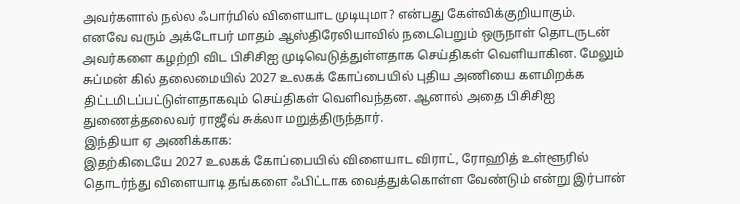அவர்களால் நல்ல ஃபார்மில் விளையாட முடியுமா? என்பது கேள்விக்குறியாகும்.
எனவே வரும் அக்டோபர் மாதம் ஆஸ்திரேலியாவில் நடைபெறும் ஒருநாள் தொடருடன் அவர்களை கழற்றி விட பிசிசிஐ முடிவெடுத்துள்ளதாக செய்திகள் வெளியாகின. மேலும் சுப்மன் கில் தலைமையில் 2027 உலகக் கோப்பையில் புதிய அணியை களமிறக்க திட்டமிடப்பட்டுள்ளதாகவும் செய்திகள் வெளிவந்தன. ஆனால் அதை பிசிசிஐ துணைத்தலைவர் ராஜீவ் சுக்லா மறுத்திருந்தார்.
இந்தியா ஏ அணிக்காக:
இதற்கிடையே 2027 உலகக் கோப்பையில் விளையாட விராட், ரோஹித் உள்ளூரில் தொடர்ந்து விளையாடி தங்களை ஃபிட்டாக வைத்துக்கொள்ள வேண்டும் என்று இர்பான்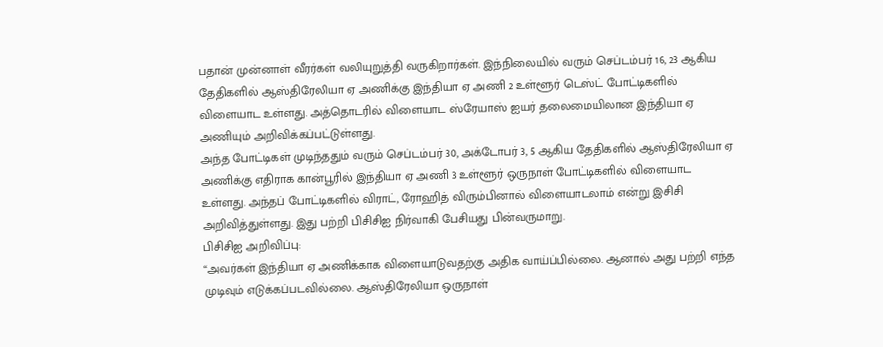பதான் முன்னாள் வீரர்கள் வலியுறுத்தி வருகிறார்கள். இந்நிலையில் வரும் செப்டம்பர் 16, 23 ஆகிய தேதிகளில் ஆஸ்திரேலியா ஏ அணிக்கு இந்தியா ஏ அணி 2 உள்ளூர் டெஸ்ட் போட்டிகளில் விளையாட உள்ளது. அத்தொடரில் விளையாட ஸ்ரேயாஸ் ஐயர் தலைமையிலான இந்தியா ஏ அணியும் அறிவிக்கப்பட்டுள்ளது.
அந்த போட்டிகள் முடிந்ததும் வரும் செப்டம்பர் 30, அக்டோபர் 3, 5 ஆகிய தேதிகளில் ஆஸ்திரேலியா ஏ அணிக்கு எதிராக கான்பூரில் இந்தியா ஏ அணி 3 உள்ளூர் ஒருநாள் போட்டிகளில் விளையாட உள்ளது. அந்தப் போட்டிகளில் விராட், ரோஹித் விரும்பினால் விளையாடலாம் என்று இசிசி அறிவித்துள்ளது. இது பற்றி பிசிசிஐ நிர்வாகி பேசியது பின்வருமாறு.
பிசிசிஐ அறிவிப்பு:
“அவர்கள் இந்தியா ஏ அணிக்காக விளையாடுவதற்கு அதிக வாய்ப்பில்லை. ஆனால் அது பற்றி எந்த முடிவும் எடுக்கப்படவில்லை. ஆஸ்திரேலியா ஒருநாள்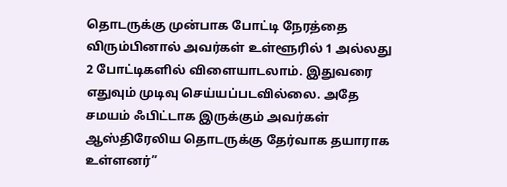தொடருக்கு முன்பாக போட்டி நேரத்தை விரும்பினால் அவர்கள் உள்ளூரில் 1 அல்லது 2 போட்டிகளில் விளையாடலாம். இதுவரை எதுவும் முடிவு செய்யப்படவில்லை. அதே சமயம் ஃபிட்டாக இருக்கும் அவர்கள் ஆஸ்திரேலிய தொடருக்கு தேர்வாக தயாராக உள்ளனர்”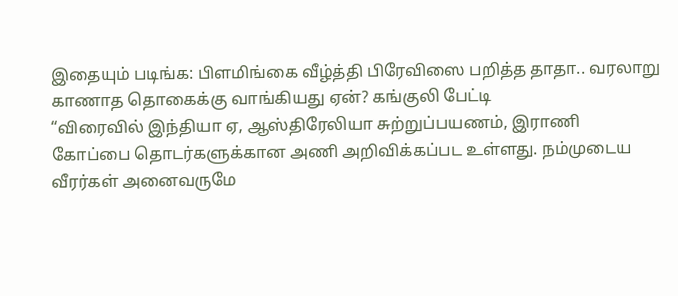இதையும் படிங்க: பிளமிங்கை வீழ்த்தி பிரேவிஸை பறித்த தாதா.. வரலாறு காணாத தொகைக்கு வாங்கியது ஏன்? கங்குலி பேட்டி
“விரைவில் இந்தியா ஏ, ஆஸ்திரேலியா சுற்றுப்பயணம், இராணி கோப்பை தொடர்களுக்கான அணி அறிவிக்கப்பட உள்ளது. நம்முடைய வீரர்கள் அனைவருமே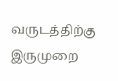வருடத்திற்கு இருமுறை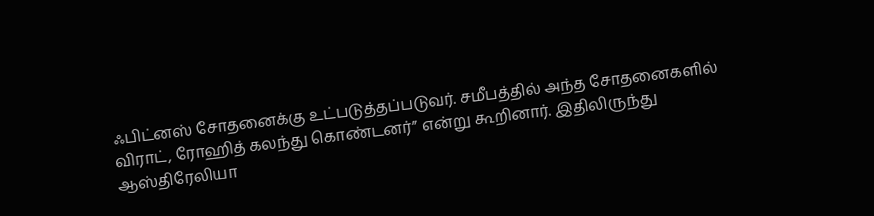ஃபிட்னஸ் சோதனைக்கு உட்படுத்தப்படுவர். சமீபத்தில் அந்த சோதனைகளில் விராட், ரோஹித் கலந்து கொண்டனர்” என்று கூறினார். இதிலிருந்து ஆஸ்திரேலியா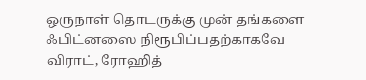ஒருநாள் தொடருக்கு முன் தங்களை ஃபிட்னஸை நிரூபிப்பதற்காகவே விராட், ரோஹித்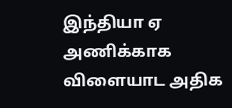இந்தியா ஏ அணிக்காக விளையாட அதிக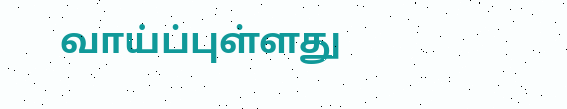வாய்ப்புள்ளது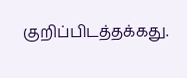குறிப்பிடத்தக்கது.